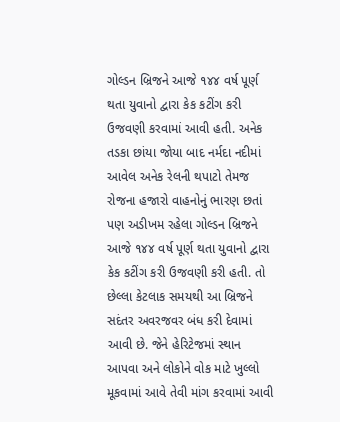ગોલ્ડન બ્રિજને આજે ૧૪૪ વર્ષ પૂર્ણ થતા યુવાનો દ્વારા કેક કટીંગ કરી ઉજવણી કરવામાં આવી હતી. અનેક તડકા છાંયા જોયા બાદ નર્મદા નદીમાં આવેલ અનેક રેલની થપાટો તેમજ રોજના હજારો વાહનોનું ભારણ છતાં પણ અડીખમ રહેલા ગોલ્ડન બ્રિજને આજે ૧૪૪ વર્ષ પૂર્ણ થતા યુવાનો દ્વારા કેક કટીંગ કરી ઉજવણી કરી હતી. તો છેલ્લા કેટલાક સમયથી આ બ્રિજને સદંતર અવરજવર બંધ કરી દેવામાં આવી છે. જેને હેરિટેજમાં સ્થાન આપવા અને લોકોને વોક માટે ખુલ્લો મૂકવામાં આવે તેવી માંગ કરવામાં આવી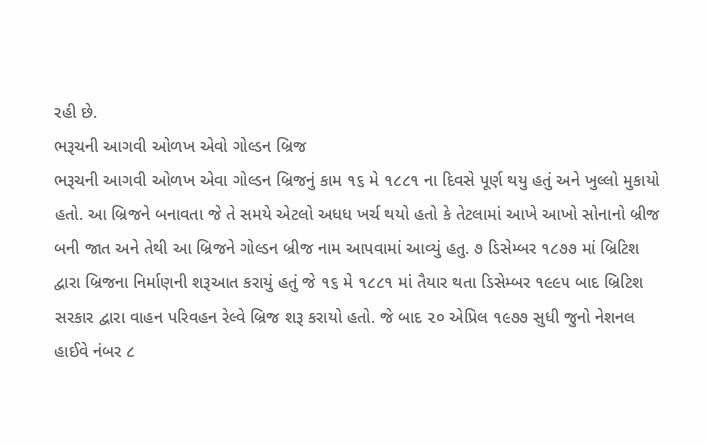રહી છે.
ભરૂચની આગવી ઓળખ એવો ગોલ્ડન બ્રિજ
ભરૂચની આગવી ઓળખ એવા ગોલ્ડન બ્રિજનું કામ ૧૬ મે ૧૮૮૧ ના દિવસે પૂર્ણ થયુ હતું અને ખુલ્લો મુકાયો હતો. આ બ્રિજને બનાવતા જે તે સમયે એટલો અધધ ખર્ચ થયો હતો કે તેટલામાં આખે આખો સોનાનો બ્રીજ બની જાત અને તેથી આ બ્રિજને ગોલ્ડન બ્રીજ નામ આપવામાં આવ્યું હતુ. ૭ ડિસેમ્બર ૧૮૭૭ માં બ્રિટિશ દ્વારા બ્રિજના નિર્માણની શરૂઆત કરાયું હતું જે ૧૬ મે ૧૮૮૧ માં તૈયાર થતા ડિસેમ્બર ૧૯૯૫ બાદ બ્રિટિશ સરકાર દ્વારા વાહન પરિવહન રેલ્વે બ્રિજ શરૂ કરાયો હતો. જે બાદ ૨૦ એપ્રિલ ૧૯૭૭ સુધી જુનો નેશનલ હાઈવે નંબર ૮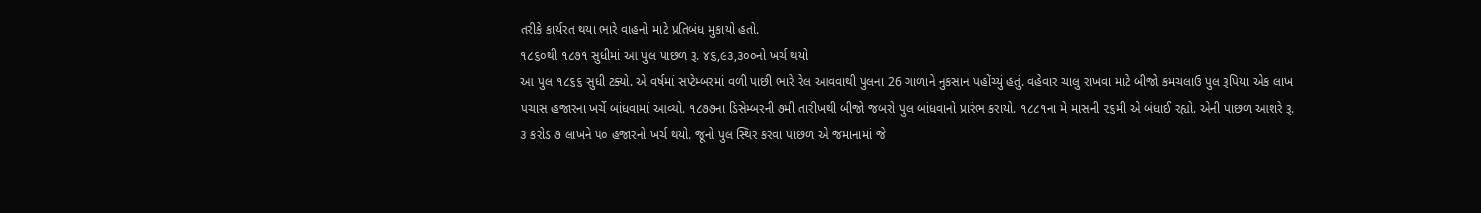તરીકે કાર્યરત થયા ભારે વાહનો માટે પ્રતિબંધ મુકાયો હતો.
૧૮૬૦થી ૧૮૭૧ સુધીમાં આ પુલ પાછળ રૂ. ૪૬,૯૩,૩૦૦નો ખર્ચ થયો
આ પુલ ૧૮૬૬ સુધી ટક્યો. એ વર્ષમાં સપ્ટેમ્બરમાં વળી પાછી ભારે રેલ આવવાથી પુલના 26 ગાળાને નુકસાન પહોંચ્યું હતું. વહેવાર ચાલુ રાખવા માટે બીજો કમચલાઉ પુલ રૂપિયા એક લાખ પચાસ હજારના ખર્ચે બાંધવામાં આવ્યો. ૧૮૭૭ના ડિસેમ્બરની ૭મી તારીખથી બીજો જબરો પુલ બાંધવાનો પ્રારંભ કરાયો. ૧૮૮૧ના મે માસની ૨૬મી એ બંધાઈ રહ્યો. એની પાછળ આશરે રૂ. ૩ કરોડ ૭ લાખને ૫૦ હજારનો ખર્ચ થયો. જૂનો પુલ સ્થિર કરવા પાછળ એ જમાનામાં જે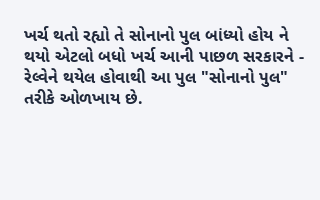ખર્ચ થતો રહ્યો તે સોનાનો પુલ બાંધ્યો હોય ને થયો એટલો બધો ખર્ચ આની પાછળ સરકારને - રેલ્વેને થયેલ હોવાથી આ પુલ "સોનાનો પુલ" તરીકે ઓળખાય છે.